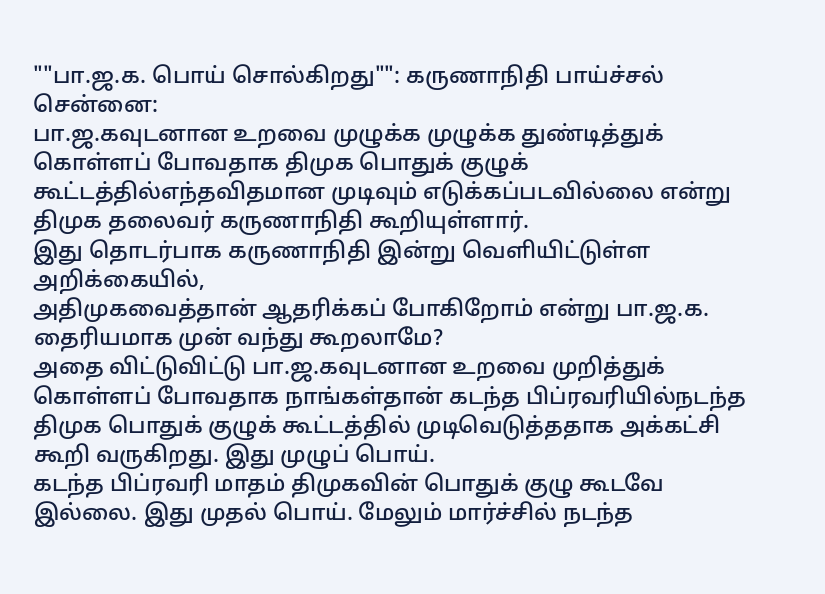""பா.ஜ.க. பொய் சொல்கிறது"": கருணாநிதி பாய்ச்சல்
சென்னை:
பா.ஜ.கவுடனான உறவை முழுக்க முழுக்க துண்டித்துக் கொள்ளப் போவதாக திமுக பொதுக் குழுக் கூட்டத்தில்எந்தவிதமான முடிவும் எடுக்கப்படவில்லை என்று திமுக தலைவர் கருணாநிதி கூறியுள்ளார்.
இது தொடர்பாக கருணாநிதி இன்று வெளியிட்டுள்ள அறிக்கையில்,
அதிமுகவைத்தான் ஆதரிக்கப் போகிறோம் என்று பா.ஜ.க. தைரியமாக முன் வந்து கூறலாமே?
அதை விட்டுவிட்டு பா.ஜ.கவுடனான உறவை முறித்துக் கொள்ளப் போவதாக நாங்கள்தான் கடந்த பிப்ரவரியில்நடந்த திமுக பொதுக் குழுக் கூட்டத்தில் முடிவெடுத்ததாக அக்கட்சி கூறி வருகிறது. இது முழுப் பொய்.
கடந்த பிப்ரவரி மாதம் திமுகவின் பொதுக் குழு கூடவே இல்லை. இது முதல் பொய். மேலும் மார்ச்சில் நடந்த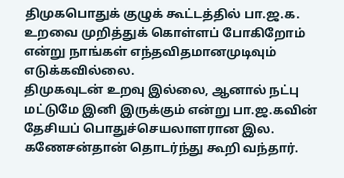திமுகபொதுக் குழுக் கூட்டத்தில் பா.ஜ.க. உறவை முறித்துக் கொள்ளப் போகிறோம் என்று நாங்கள் எந்தவிதமானமுடிவும் எடுக்கவில்லை.
திமுகவுடன் உறவு இல்லை, ஆனால் நட்பு மட்டுமே இனி இருக்கும் என்று பா.ஜ.கவின் தேசியப் பொதுச்செயலாளரான இல. கணேசன்தான் தொடர்ந்து கூறி வந்தார்.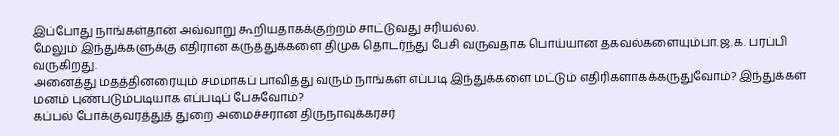இப்போது நாங்கள்தான் அவ்வாறு கூறியதாகக்குற்றம் சாட்டுவது சரியல்ல.
மேலும் இந்துக்களுக்கு எதிரான கருத்துக்களை திமுக தொடர்ந்து பேசி வருவதாக பொய்யான தகவல்களையும்பா.ஜ.க. பரப்பி வருகிறது.
அனைத்து மதத்தினரையும் சமமாகப் பாவித்து வரும் நாங்கள் எப்படி இந்துக்களை மட்டும் எதிரிகளாகக்கருதுவோம்? இந்துக்கள் மனம் புண்படும்படியாக எப்படிப் பேசுவோம்?
கப்பல் போக்குவரத்துத் துறை அமைச்சரான திருநாவுக்கரசர்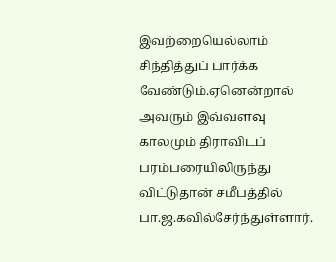இவற்றையெல்லாம் சிந்தித்துப் பார்க்க வேண்டும்.ஏனென்றால் அவரும் இவ்வளவு காலமும் திராவிடப் பரம்பரையிலிருந்து விட்டுதான் சமீபத்தில் பா.ஜ.கவில்சேர்ந்துள்ளார்.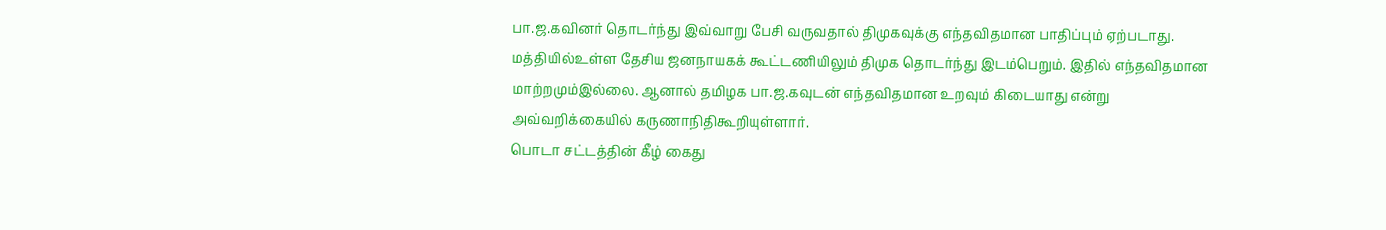பா.ஜ.கவினர் தொடர்ந்து இவ்வாறு பேசி வருவதால் திமுகவுக்கு எந்தவிதமான பாதிப்பும் ஏற்படாது. மத்தியில்உள்ள தேசிய ஜனநாயகக் கூட்டணியிலும் திமுக தொடர்ந்து இடம்பெறும். இதில் எந்தவிதமான மாற்றமும்இல்லை. ஆனால் தமிழக பா.ஜ.கவுடன் எந்தவிதமான உறவும் கிடையாது என்று அவ்வறிக்கையில் கருணாநிதிகூறியுள்ளார்.
பொடா சட்டத்தின் கீழ் கைது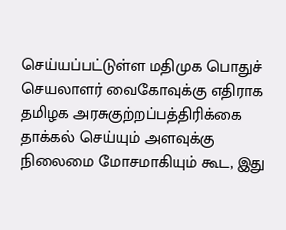செய்யப்பட்டுள்ள மதிமுக பொதுச் செயலாளர் வைகோவுக்கு எதிராக தமிழக அரசுகுற்றப்பத்திரிக்கை தாக்கல் செய்யும் அளவுக்கு நிலைமை மோசமாகியும் கூட, இது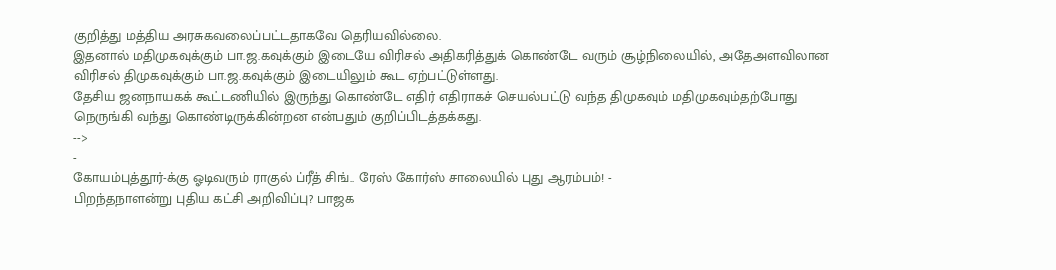குறித்து மத்திய அரசுகவலைப்பட்டதாகவே தெரியவில்லை.
இதனால் மதிமுகவுக்கும் பா.ஜ.கவுக்கும் இடையே விரிசல் அதிகரித்துக் கொண்டே வரும் சூழ்நிலையில், அதேஅளவிலான விரிசல் திமுகவுக்கும் பா.ஜ.கவுக்கும் இடையிலும் கூட ஏற்பட்டுள்ளது.
தேசிய ஜனநாயகக் கூட்டணியில் இருந்து கொண்டே எதிர் எதிராகச் செயல்பட்டு வந்த திமுகவும் மதிமுகவும்தற்போது நெருங்கி வந்து கொண்டிருக்கின்றன என்பதும் குறிப்பிடத்தக்கது.
-->
-
கோயம்புத்தூர்-க்கு ஓடிவரும் ராகுல் ப்ரீத் சிங்.. ரேஸ் கோர்ஸ் சாலையில் புது ஆரம்பம்! -
பிறந்தநாளன்று புதிய கட்சி அறிவிப்பு? பாஜக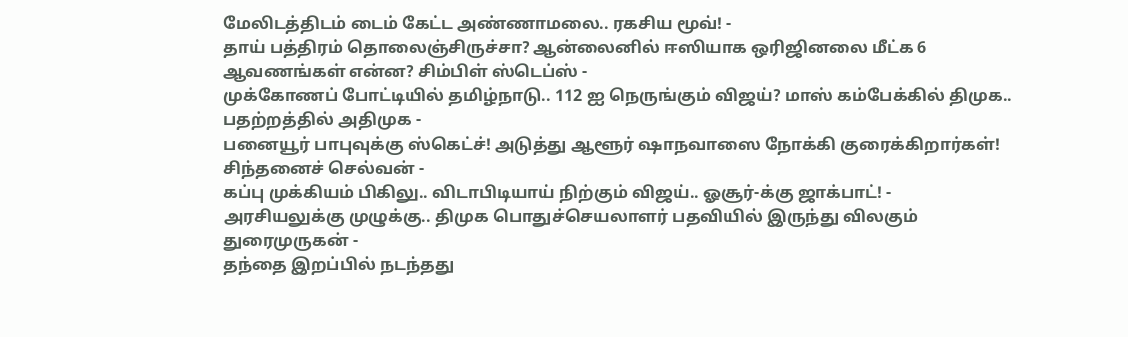மேலிடத்திடம் டைம் கேட்ட அண்ணாமலை.. ரகசிய மூவ்! -
தாய் பத்திரம் தொலைஞ்சிருச்சா? ஆன்லைனில் ஈஸியாக ஒரிஜினலை மீட்க 6 ஆவணங்கள் என்ன? சிம்பிள் ஸ்டெப்ஸ் -
முக்கோணப் போட்டியில் தமிழ்நாடு.. 112 ஐ நெருங்கும் விஜய்? மாஸ் கம்பேக்கில் திமுக.. பதற்றத்தில் அதிமுக -
பனையூர் பாபுவுக்கு ஸ்கெட்ச்! அடுத்து ஆளூர் ஷாநவாஸை நோக்கி குரைக்கிறார்கள்! சிந்தனைச் செல்வன் -
கப்பு முக்கியம் பிகிலு.. விடாபிடியாய் நிற்கும் விஜய்.. ஓசூர்-க்கு ஜாக்பாட்! -
அரசியலுக்கு முழுக்கு.. திமுக பொதுச்செயலாளர் பதவியில் இருந்து விலகும் துரைமுருகன் -
தந்தை இறப்பில் நடந்தது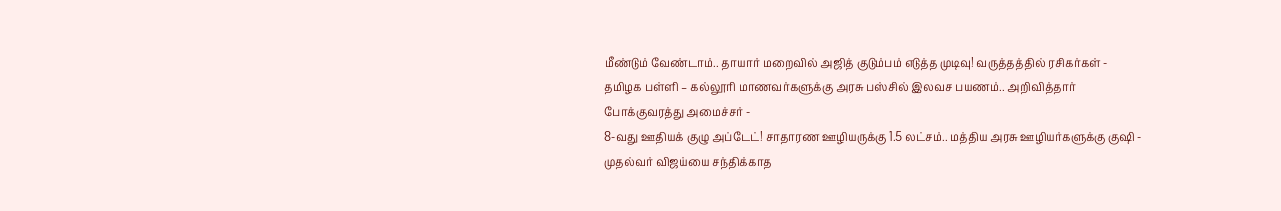மீண்டும் வேண்டாம்.. தாயார் மறைவில் அஜித் குடும்பம் எடுத்த முடிவு! வருத்தத்தில் ரசிகர்கள் -
தமிழக பள்ளி – கல்லூரி மாணவர்களுக்கு அரசு பஸ்சில் இலவச பயணம்.. அறிவித்தார் போக்குவரத்து அமைச்சர் -
8-வது ஊதியக் குழு அப்டேட்! சாதாரண ஊழியருக்கு 1.5 லட்சம்.. மத்திய அரசு ஊழியர்களுக்கு குஷி -
முதல்வர் விஜய்யை சந்திக்காத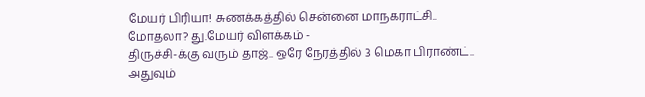மேயர் பிரியா! சுணக்கத்தில் சென்னை மாநகராட்சி.. மோதலா? து.மேயர் விளக்கம் -
திருச்சி-க்கு வரும் தாஜ்.. ஒரே நேரத்தில் 3 மெகா பிராண்ட்.. அதுவும்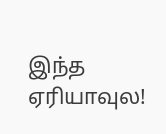இந்த ஏரியாவுல!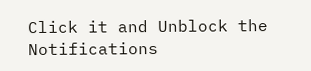Click it and Unblock the Notifications